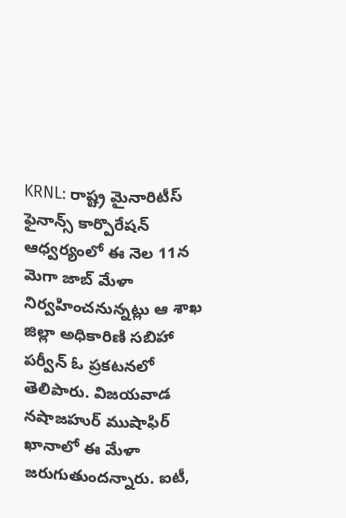KRNL: రాష్ట్ర మైనారిటీస్ ఫైనాన్స్ కార్పొరేషన్ ఆధ్వర్యంలో ఈ నెల 11న మెగా జాబ్ మేళా నిర్వహించనున్నట్లు ఆ శాఖ జిల్లా అధికారిణి సబిహా పర్వీన్ ఓ ప్రకటనలో తెలిపారు. విజయవాడ నషాజహుర్ ముషాఫిర్ ఖానాలో ఈ మేళా జరుగుతుందన్నారు. ఐటీ,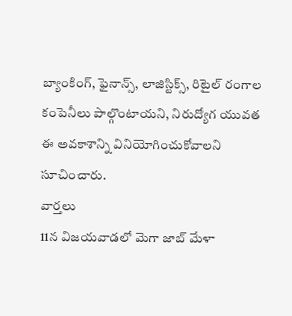బ్యాంకింగ్, ఫైనాన్స్, లాజిస్టిక్స్, రిటైల్ రంగాల కంపెనీలు పాల్గొంటాయని, నిరుద్యోగ యువత ఈ అవకాశాన్ని వినియోగించుకోవాలని సూచించారు.
వార్తలు
11న విజయవాడలో మెగా జాబ్ మేళా